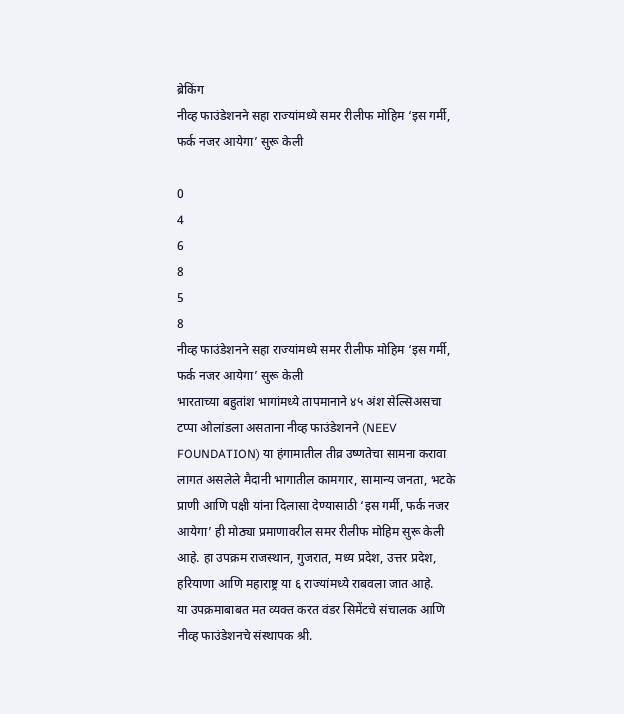ब्रेकिंग
नीव्ह फाउंडेशनने सहा राज्यांमध्ये समर रीलीफ मोहिम ‘इस गर्मी, फर्क नजर आयेगा’ सुरू केली

0
4
6
8
5
8
नीव्ह फाउंडेशनने सहा राज्यांमध्ये समर रीलीफ मोहिम ‘इस गर्मी, फर्क नजर आयेगा’ सुरू केली
भारताच्या बहुतांश भागांमध्ये तापमानाने ४५ अंश सेल्सिअसचा टप्पा ओलांडला असताना नीव्ह फाउंडेशनने (NEEV FOUNDATION) या हंगामातील तीव्र उष्णतेचा सामना करावा लागत असलेले मैदानी भागातील कामगार, सामान्य जनता, भटके प्राणी आणि पक्षी यांना दिलासा देण्यासाठी ‘इस गर्मी, फर्क नजर आयेगा’ ही मोठ्या प्रमाणावरील समर रीलीफ मोहिम सुरू केली आहे. हा उपक्रम राजस्थान, गुजरात, मध्य प्रदेश, उत्तर प्रदेश, हरियाणा आणि महाराष्ट्र या ६ राज्यांमध्ये राबवला जात आहे.
या उपक्रमाबाबत मत व्यक्त करत वंडर सिमेंटचे संचालक आणि नीव्ह फाउंडेशनचे संस्थापक श्री.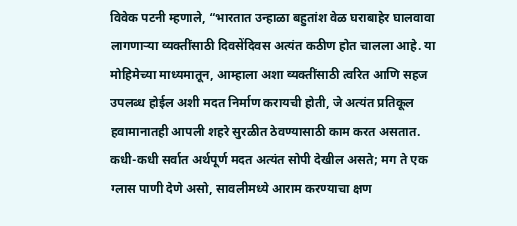विवेक पटनी म्हणाले, “भारतात उन्हाळा बहुतांश वेळ घराबाहेर घालवावा लागणाऱ्या व्यक्तींसाठी दिवसेंदिवस अत्यंत कठीण होत चालला आहे. या मोहिमेच्या माध्यमातून, आम्हाला अशा व्यक्तींसाठी त्वरित आणि सहज उपलब्ध होईल अशी मदत निर्माण करायची होती, जे अत्यंत प्रतिकूल हवामानातही आपली शहरे सुरळीत ठेवण्यासाठी काम करत असतात. कधी-कधी सर्वात अर्थपूर्ण मदत अत्यंत सोपी देखील असते; मग ते एक ग्लास पाणी देणे असो, सावलीमध्ये आराम करण्याचा क्षण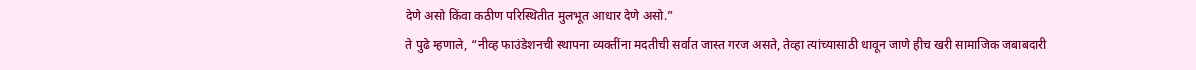देणे असो किंवा कठीण परिस्थितीत मुलभूत आधार देणे असो.”
ते पुढे म्हणाले, “नीव्ह फाउंडेशनची स्थापना व्यक्तींना मदतीची सर्वात जास्त गरज असते, तेव्हा त्यांच्यासाठी धावून जाणे हीच खरी सामाजिक जबाबदारी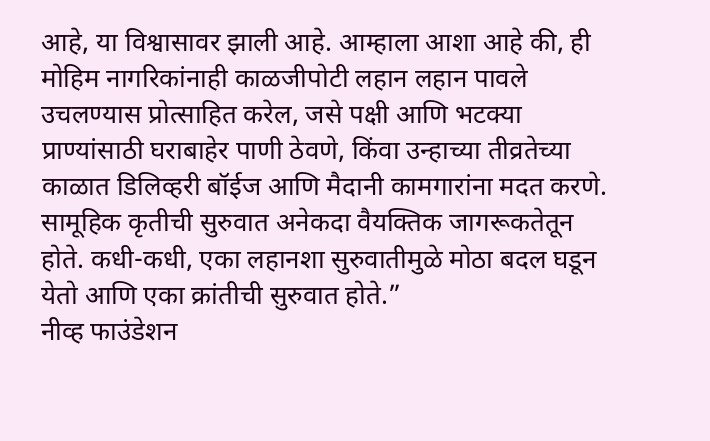आहे, या विश्वासावर झाली आहे. आम्हाला आशा आहे की, ही मोहिम नागरिकांनाही काळजीपोटी लहान लहान पावले उचलण्यास प्रोत्साहित करेल, जसे पक्षी आणि भटक्या प्राण्यांसाठी घराबाहेर पाणी ठेवणे, किंवा उन्हाच्या तीव्रतेच्या काळात डिलिव्हरी बॉईज आणि मैदानी कामगारांना मदत करणे. सामूहिक कृतीची सुरुवात अनेकदा वैयक्तिक जागरूकतेतून होते. कधी-कधी, एका लहानशा सुरुवातीमुळे मोठा बदल घडून येतो आणि एका क्रांतीची सुरुवात होते.”
नीव्ह फाउंडेशन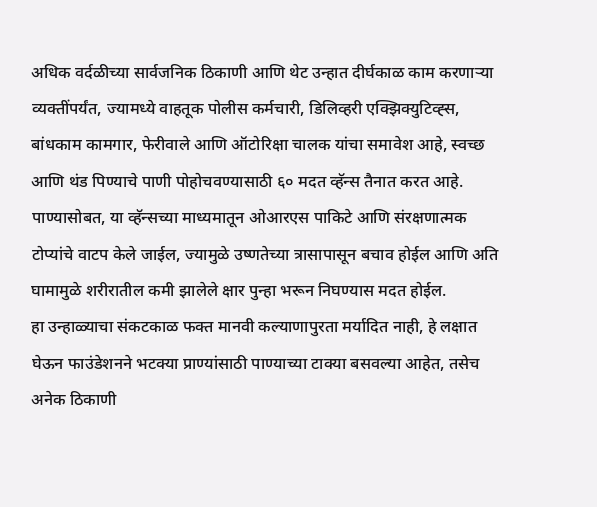अधिक वर्दळीच्या सार्वजनिक ठिकाणी आणि थेट उन्हात दीर्घकाळ काम करणाऱ्या व्यक्तींपर्यंत, ज्यामध्ये वाहतूक पोलीस कर्मचारी, डिलिव्हरी एक्झिक्युटिव्ह्स, बांधकाम कामगार, फेरीवाले आणि ऑटोरिक्षा चालक यांचा समावेश आहे, स्वच्छ आणि थंड पिण्याचे पाणी पोहोचवण्यासाठी ६० मदत व्हॅन्स तैनात करत आहे. पाण्यासोबत, या व्हॅन्सच्या माध्यमातून ओआरएस पाकिटे आणि संरक्षणात्मक टोप्यांचे वाटप केले जाईल, ज्यामुळे उष्णतेच्या त्रासापासून बचाव होईल आणि अति घामामुळे शरीरातील कमी झालेले क्षार पुन्हा भरून निघण्यास मदत होईल.
हा उन्हाळ्याचा संकटकाळ फक्त मानवी कल्याणापुरता मर्यादित नाही, हे लक्षात घेऊन फाउंडेशनने भटक्या प्राण्यांसाठी पाण्याच्या टाक्या बसवल्या आहेत, तसेच अनेक ठिकाणी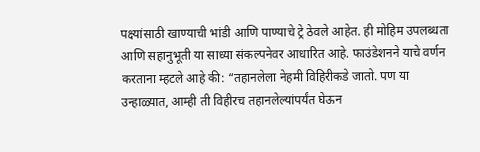पक्ष्यांसाठी खाण्याची भांडी आणि पाण्याचे ट्रे ठेवले आहेत. ही मोहिम उपलब्धता आणि सहानुभूती या साध्या संकल्पनेवर आधारित आहे. फाउंडेशनने याचे वर्णन करताना म्हटले आहे की: “तहानलेला नेहमी विहिरीकडे जातो. पण या उन्हाळ्यात, आम्ही ती विहीरच तहानलेल्यांपर्यंत घेऊन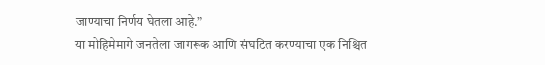जाण्याचा निर्णय घेतला आहे.”
या मोहिमेमागे जनतेला जागरूक आणि संघटित करण्याचा एक निश्चित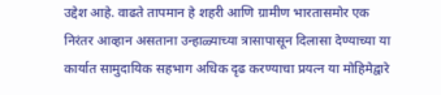उद्देश आहे. वाढते तापमान हे शहरी आणि ग्रामीण भारतासमोर एक निरंतर आव्हान असताना उन्हाळ्याच्या त्रासापासून दिलासा देण्याच्या या कार्यात सामुदायिक सहभाग अधिक दृढ करण्याचा प्रयत्न या मोहिमेद्वारे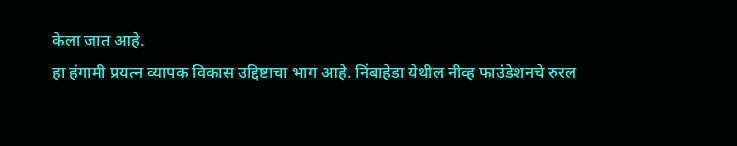केला जात आहे.
हा हंगामी प्रयत्न व्यापक विकास उद्दिष्टाचा भाग आहे. निंबाहेडा येथील नीव्ह फाउंडेशनचे रुरल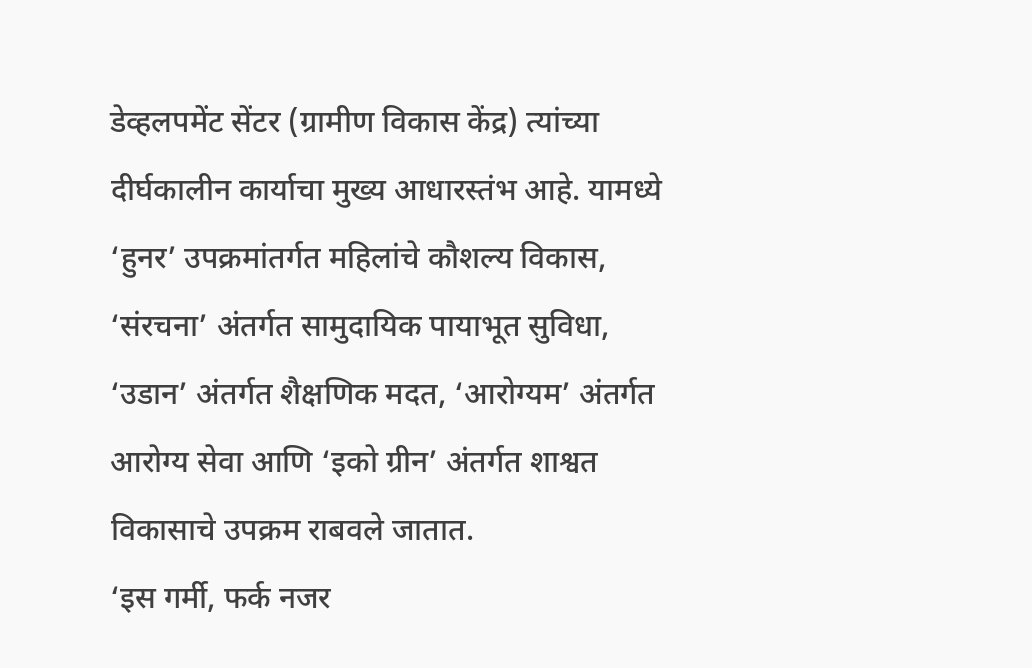डेव्हलपमेंट सेंटर (ग्रामीण विकास केंद्र) त्यांच्या दीर्घकालीन कार्याचा मुख्य आधारस्तंभ आहे. यामध्ये ‘हुनर’ उपक्रमांतर्गत महिलांचे कौशल्य विकास, ‘संरचना’ अंतर्गत सामुदायिक पायाभूत सुविधा, ‘उडान’ अंतर्गत शैक्षणिक मदत, ‘आरोग्यम’ अंतर्गत आरोग्य सेवा आणि ‘इको ग्रीन’ अंतर्गत शाश्वत विकासाचे उपक्रम राबवले जातात.
‘इस गर्मी, फर्क नजर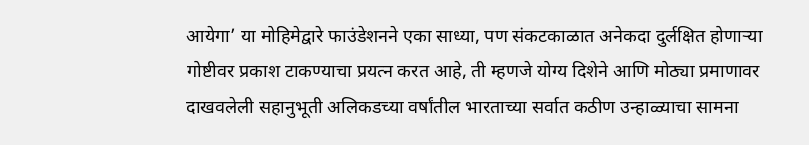आयेगा’ या मोहिमेद्वारे फाउंडेशनने एका साध्या, पण संकटकाळात अनेकदा दुर्लक्षित होणाऱ्या गोष्टीवर प्रकाश टाकण्याचा प्रयत्न करत आहे, ती म्हणजे योग्य दिशेने आणि मोठ्या प्रमाणावर दाखवलेली सहानुभूती अलिकडच्या वर्षांतील भारताच्या सर्वात कठीण उन्हाळ्याचा सामना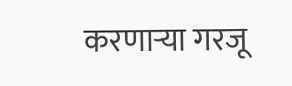करणाऱ्या गरजू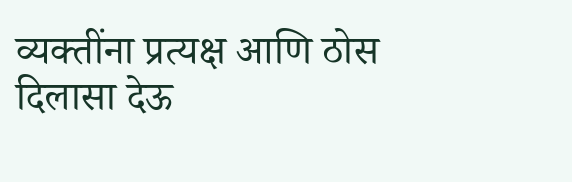व्यक्तींना प्रत्यक्ष आणि ठोस दिलासा देऊ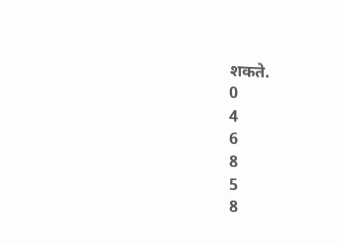शकते.
0
4
6
8
5
8